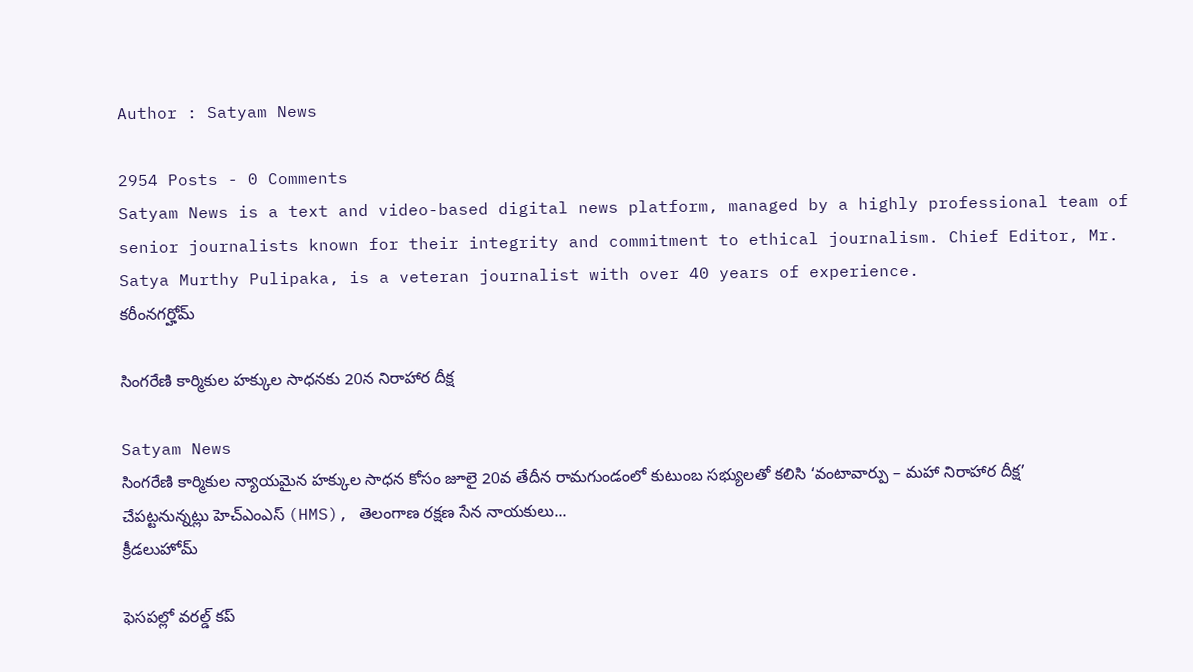Author : Satyam News

2954 Posts - 0 Comments
Satyam News is a text and video-based digital news platform, managed by a highly professional team of senior journalists known for their integrity and commitment to ethical journalism. Chief Editor, Mr. Satya Murthy Pulipaka, is a veteran journalist with over 40 years of experience.
కరీంనగర్హోమ్

సింగరేణి కార్మికుల హక్కుల సాధనకు 20న నిరాహార దీక్ష

Satyam News
సింగరేణి కార్మికుల న్యాయమైన హక్కుల సాధన కోసం జూలై 20వ తేదీన రామగుండంలో కుటుంబ సభ్యులతో కలిసి ‘వంటావార్పు – మహా నిరాహార దీక్ష’ చేపట్టనున్నట్లు హెచ్ఎంఎస్ (HMS), తెలంగాణ రక్షణ సేన నాయకులు...
క్రీడలుహోమ్

ఫెసపల్లో వరల్డ్ కప్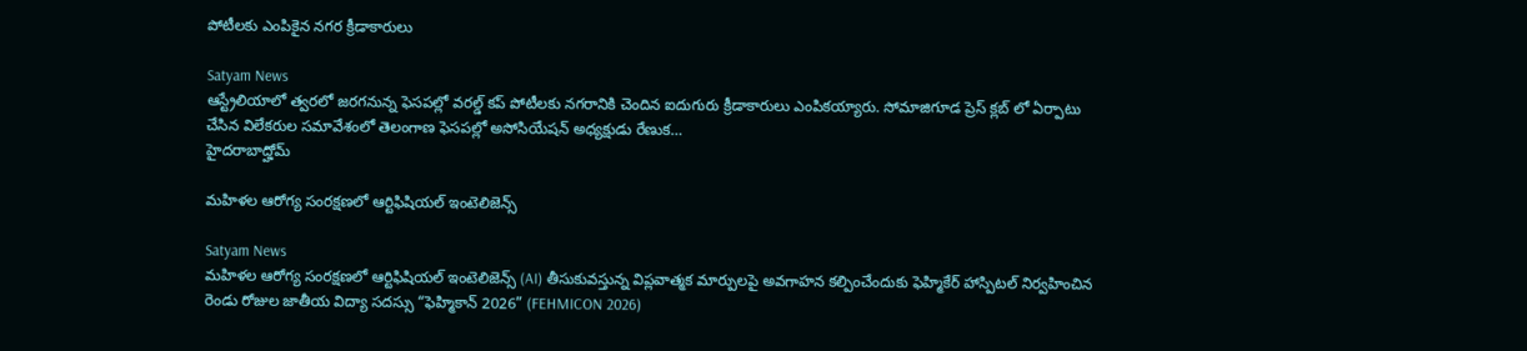పోటీలకు ఎంపికైన నగర క్రీడాకారులు

Satyam News
ఆస్ట్రేలియాలో త్వరలో జరగనున్న ఫెసపల్లో వరల్డ్ కప్ పోటీలకు నగరానికి చెందిన ఐదుగురు క్రీడాకారులు ఎంపికయ్యారు. సోమాజిగూడ ప్రెస్ క్లబ్ లో ఏర్పాటు చేసిన విలేకరుల సమావేశంలో తెలంగాణ ఫెసపల్లో అసోసియేషన్ అధ్యక్షుడు రేణుక...
హైదరాబాద్హోమ్

మహిళల ఆరోగ్య సంరక్షణలో ఆర్టిఫిషియల్ ఇంటెలిజెన్స్

Satyam News
మహిళల ఆరోగ్య సంరక్షణలో ఆర్టిఫిషియల్ ఇంటెలిజెన్స్ (AI) తీసుకువస్తున్న విప్లవాత్మక మార్పులపై అవగాహన కల్పించేందుకు ఫెహ్మికేర్ హాస్పిటల్ నిర్వహించిన రెండు రోజుల జాతీయ విద్యా సదస్సు “ఫెహ్మికాన్ 2026” (FEHMICON 2026)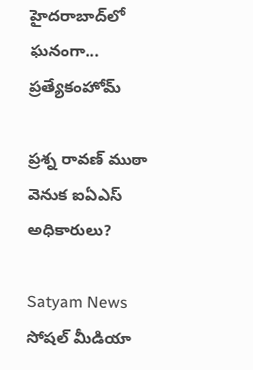హైదరాబాద్‌లో ఘనంగా...
ప్రత్యేకంహోమ్

ప్రశ్న రావణ్ ముఠా వెనుక ఐఏఎస్ అధికారులు?

Satyam News
సోషల్ మీడియా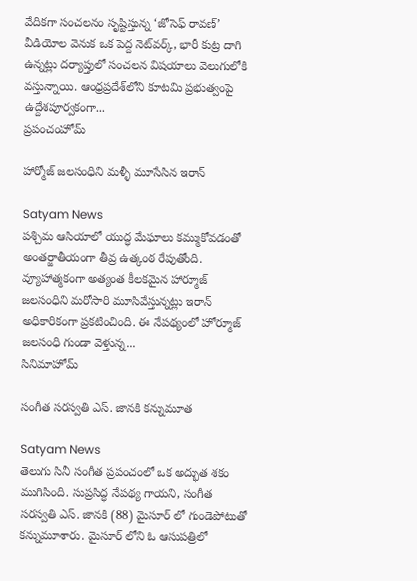వేదికగా సంచలనం సృష్టిస్తున్న ‘జోసెఫ్ రావణ్’ వీడియోల వెనుక ఒక పెద్ద నెట్‌వర్క్, భారీ కుట్ర దాగి ఉన్నట్లు దర్యాప్తులో సంచలన విషయాలు వెలుగులోకి వస్తున్నాయి. ఆంధ్రప్రదేశ్‌లోని కూటమి ప్రభుత్వంపై ఉద్దేశపూర్వకంగా...
ప్రపంచంహోమ్

హార్మోజ్ జలసంధిని మళ్ళీ మూసేసిన ఇరాన్

Satyam News
పశ్చిమ ఆసియాలో యుద్ధ మేఘాలు కమ్ముకోవడంతో అంతర్జాతీయంగా తీవ్ర ఉత్కంఠ రేపుతోంది. వ్యూహాత్మకంగా అత్యంత కీలకమైన హార్మూజ్ జలసంధిని మరోసారి మూసివేస్తున్నట్లు ఇరాన్ అధికారికంగా ప్రకటించింది. ఈ నేపథ్యంలో హోర్మూజ్ జలసంధి గుండా వెళ్తున్న...
సినిమాహోమ్

సంగీత సరస్వతి ఎస్. జానకి కన్నుమూత

Satyam News
తెలుగు సినీ సంగీత ప్రపంచంలో ఒక అద్భుత శకం ముగిసింది. సుప్రసిద్ధ నేపథ్య గాయని, సంగీత సరస్వతి ఎస్. జానకి (88) మైసూర్ లో గుండెపోటుతో కన్నుమూశారు. మైసూర్ లోని ఓ ఆసుపత్రిలో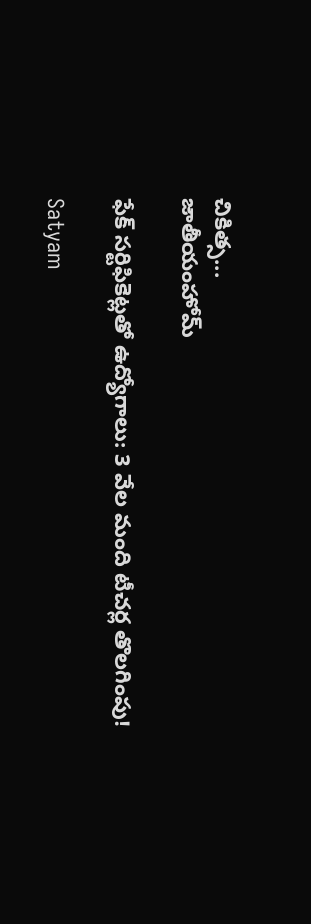చికిత్స...
జాతీయంహోమ్

ఫేక్ సర్టిఫికెట్లతో ఉద్యోగాలు: 3 వేల మంది టీచర్ల తొలగింపు!

Satyam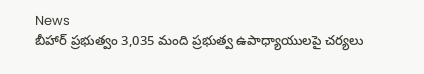News
బీహార్ ప్రభుత్వం 3,035 మంది ప్రభుత్వ ఉపాధ్యాయులపై చర్యలు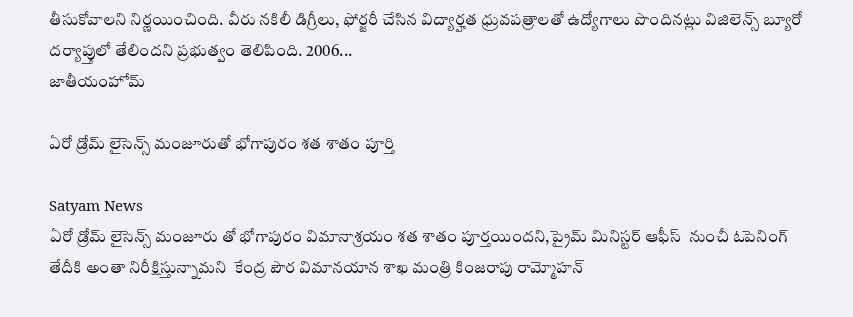తీసుకోవాలని నిర్ణయించింది. వీరు నకిలీ డిగ్రీలు, ఫోర్జరీ చేసిన విద్యార్హత ధ్రువపత్రాలతో ఉద్యోగాలు పొందినట్లు విజిలెన్స్ బ్యూరో దర్యాప్తులో తేలిందని ప్రభుత్వం తెలిపింది. 2006...
జాతీయంహోమ్

ఏరో డ్రోమ్ లైసెన్స్ మంజూరుతో భోగాపురం శత శాతం పూర్తి

Satyam News
ఏరో డ్రోమ్ లైసెన్స్ మంజూరు తో భోగాపురం విమానాశ్రయం శత శాతం పూర్తయిందని,ప్రైమ్ మినిస్ట‌ర్ ఆఫీస్  నుంచీ ఓపెనింగ్ తేదీకి అంతా నిరీక్షిస్తున్నామ‌ని  కేంద్ర పౌర విమానయాన శాఖ మంత్రి కింజరాపు రామ్మోహన్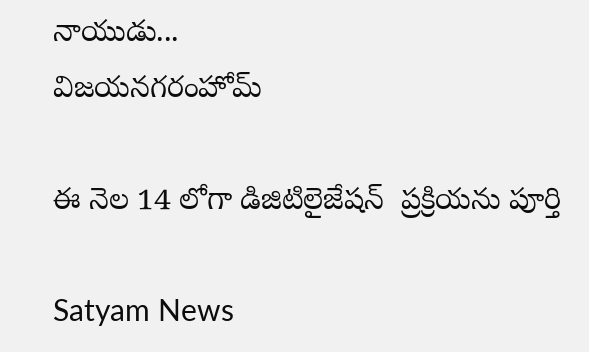నాయుడు...
విజయనగరంహోమ్

ఈ నెల 14 లోగా డిజిటిలైజేష‌న్  ప్ర‌క్రియ‌ను పూర్తి

Satyam News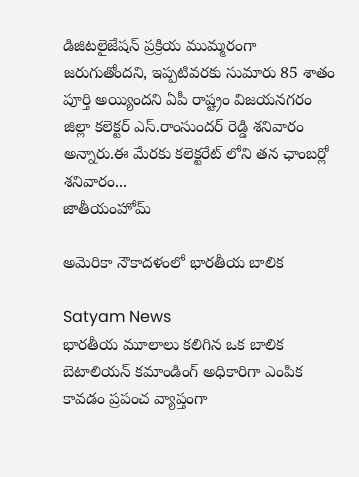డిజిట‌లైజేష‌న్ ప్ర‌క్రియ ముమ్మ‌రంగా జ‌రుగుతోంద‌ని, ఇప్ప‌టివ‌ర‌కు సుమారు 85 శాతం పూర్తి అయ్యింద‌ని ఏపీ రాష్ట్రం విజ‌య‌న‌గ‌రం జిల్లా క‌లెక్ట‌ర్ ఎస్‌.రాంసుంద‌ర్ రెడ్డి శ‌నివారం అన్నారు.ఈ మేర‌కు క‌లెక్ట‌రేట్ లోని తన‌ ఛాంబ‌ర్లో శ‌నివారం...
జాతీయంహోమ్

అమెరికా నౌకాదళంలో భారతీయ బాలిక

Satyam News
భారతీయ మూలాలు కలిగిన ఒక బాలిక బెటాలియన్ కమాండింగ్ అధికారిగా ఎంపిక కావడం ప్రపంచ వ్యాప్తంగా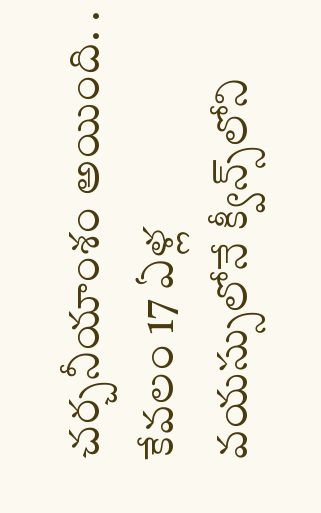చర్చనీయాంశం అయింది. . కేవలం 17 ఏళ్ల వయస్సులోనే క్వీన్స్‌లోని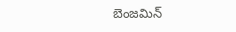బెంజమిన్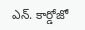ఎన్. కార్డోజో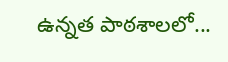ఉన్నత పాఠశాలలో...